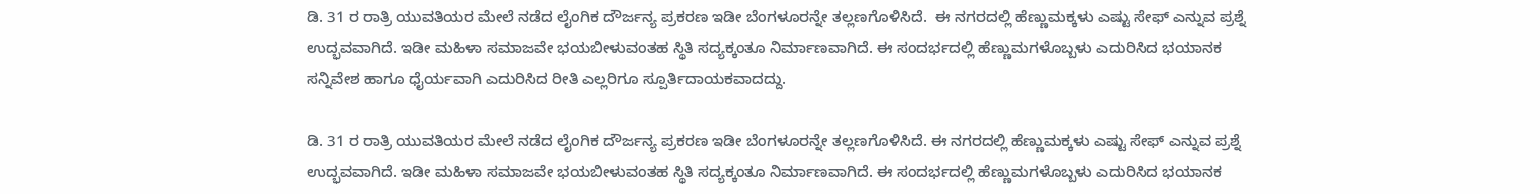ಡಿ. 31 ರ ರಾತ್ರಿ ಯುವತಿಯರ ಮೇಲೆ ನಡೆದ ಲೈಂಗಿಕ ದೌರ್ಜನ್ಯ ಪ್ರಕರಣ ಇಡೀ ಬೆಂಗಳೂರನ್ನೇ ತಲ್ಲಣಗೊಳಿಸಿದೆ.  ಈ ನಗರದಲ್ಲಿ ಹೆಣ್ಣುಮಕ್ಕಳು ಎಷ್ಟು ಸೇಫ್ ಎನ್ನುವ ಪ್ರಶ್ನೆ ಉದ್ಭವವಾಗಿದೆ. ಇಡೀ ಮಹಿಳಾ ಸಮಾಜವೇ ಭಯಬೀಳುವಂತಹ ಸ್ಥಿತಿ ಸದ್ಯಕ್ಕಂತೂ ನಿರ್ಮಾಣವಾಗಿದೆ. ಈ ಸಂದರ್ಭದಲ್ಲಿ ಹೆಣ್ಣುಮಗಳೊಬ್ಬಳು ಎದುರಿಸಿದ ಭಯಾನಕ ಸನ್ನಿವೇಶ ಹಾಗೂ ಧೈರ್ಯವಾಗಿ ಎದುರಿಸಿದ ರೀತಿ ಎಲ್ಲರಿಗೂ ಸ್ಪೂರ್ತಿದಾಯಕವಾದದ್ದು.

ಡಿ. 31 ರ ರಾತ್ರಿ ಯುವತಿಯರ ಮೇಲೆ ನಡೆದ ಲೈಂಗಿಕ ದೌರ್ಜನ್ಯ ಪ್ರಕರಣ ಇಡೀ ಬೆಂಗಳೂರನ್ನೇ ತಲ್ಲಣಗೊಳಿಸಿದೆ. ಈ ನಗರದಲ್ಲಿ ಹೆಣ್ಣುಮಕ್ಕಳು ಎಷ್ಟು ಸೇಫ್ ಎನ್ನುವ ಪ್ರಶ್ನೆ ಉದ್ಭವವಾಗಿದೆ. ಇಡೀ ಮಹಿಳಾ ಸಮಾಜವೇ ಭಯಬೀಳುವಂತಹ ಸ್ಥಿತಿ ಸದ್ಯಕ್ಕಂತೂ ನಿರ್ಮಾಣವಾಗಿದೆ. ಈ ಸಂದರ್ಭದಲ್ಲಿ ಹೆಣ್ಣುಮಗಳೊಬ್ಬಳು ಎದುರಿಸಿದ ಭಯಾನಕ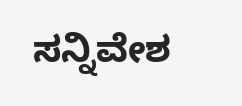ಸನ್ನಿವೇಶ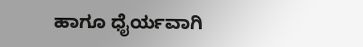ಹಾಗೂ ಧೈರ್ಯವಾಗಿ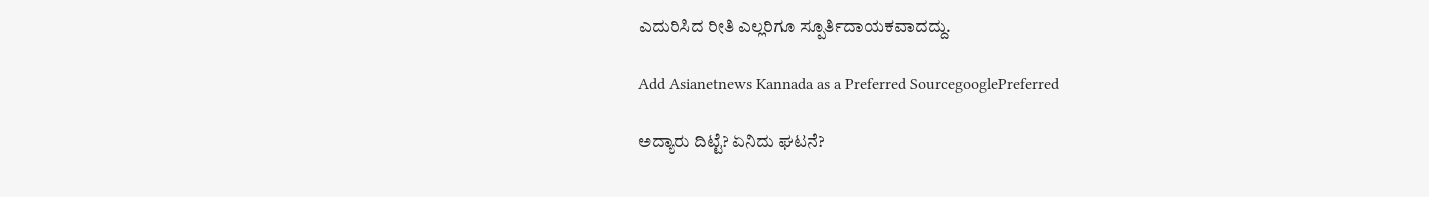ಎದುರಿಸಿದ ರೀತಿ ಎಲ್ಲರಿಗೂ ಸ್ಪೂರ್ತಿದಾಯಕವಾದದ್ದು.

Add Asianetnews Kannada as a Preferred SourcegooglePreferred

ಅದ್ಯಾರು ದಿಟ್ಟೆ? ಏನಿದು ಘಟನೆ?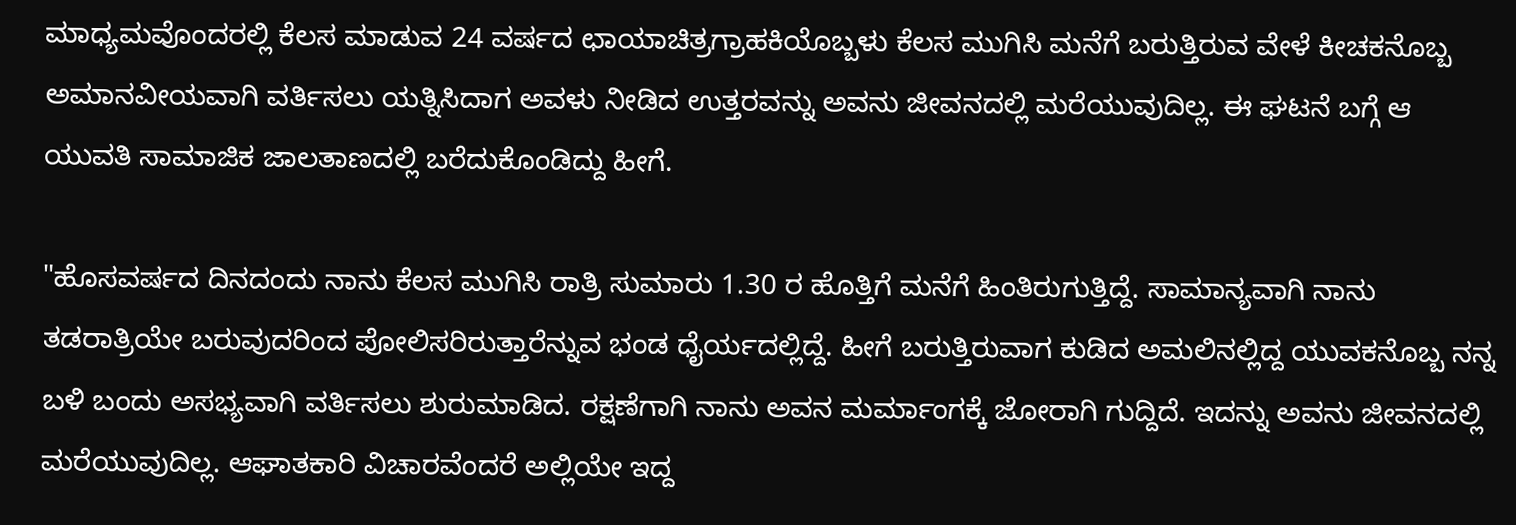ಮಾಧ್ಯಮವೊಂದರಲ್ಲಿ ಕೆಲಸ ಮಾಡುವ 24 ವರ್ಷದ ಛಾಯಾಚಿತ್ರಗ್ರಾಹಕಿಯೊಬ್ಬಳು ಕೆಲಸ ಮುಗಿಸಿ ಮನೆಗೆ ಬರುತ್ತಿರುವ ವೇಳೆ ಕೀಚಕನೊಬ್ಬ ಅಮಾನವೀಯವಾಗಿ ವರ್ತಿಸಲು ಯತ್ನಿಸಿದಾಗ ಅವಳು ನೀಡಿದ ಉತ್ತರವನ್ನು ಅವನು ಜೀವನದಲ್ಲಿ ಮರೆಯುವುದಿಲ್ಲ. ಈ ಘಟನೆ ಬಗ್ಗೆ ಆ ಯುವತಿ ಸಾಮಾಜಿಕ ಜಾಲತಾಣದಲ್ಲಿ ಬರೆದುಕೊಂಡಿದ್ದು ಹೀಗೆ.

"ಹೊಸವರ್ಷದ ದಿನದಂದು ನಾನು ಕೆಲಸ ಮುಗಿಸಿ ರಾತ್ರಿ ಸುಮಾರು 1.30 ರ ಹೊತ್ತಿಗೆ ಮನೆಗೆ ಹಿಂತಿರುಗುತ್ತಿದ್ದೆ. ಸಾಮಾನ್ಯವಾಗಿ ನಾನು ತಡರಾತ್ರಿಯೇ ಬರುವುದರಿಂದ ಪೋಲಿಸರಿರುತ್ತಾರೆನ್ನುವ ಭಂಡ ಧೈರ್ಯದಲ್ಲಿದ್ದೆ. ಹೀಗೆ ಬರುತ್ತಿರುವಾಗ ಕುಡಿದ ಅಮಲಿನಲ್ಲಿದ್ದ ಯುವಕನೊಬ್ಬ ನನ್ನ ಬಳಿ ಬಂದು ಅಸಭ್ಯವಾಗಿ ವರ್ತಿಸಲು ಶುರುಮಾಡಿದ. ರಕ್ಷಣೆಗಾಗಿ ನಾನು ಅವನ ಮರ್ಮಾಂಗಕ್ಕೆ ಜೋರಾಗಿ ಗುದ್ದಿದೆ. ಇದನ್ನು ಅವನು ಜೀವನದಲ್ಲಿ ಮರೆಯುವುದಿಲ್ಲ. ಆಘಾತಕಾರಿ ವಿಚಾರವೆಂದರೆ ಅಲ್ಲಿಯೇ ಇದ್ದ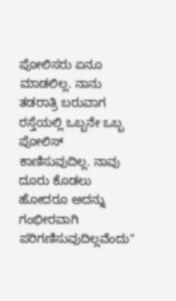ಪೋಲಿಸರು ಏನೂ ಮಾಡಲಿಲ್ಲ. ನಾನು ತಡರಾತ್ರಿ ಬರುವಾಗ ರಸ್ತೆಯಲ್ಲಿ ಒಬ್ಬನೇ ಒಬ್ಬ ಪೋಲಿಸ್ ಕಾಣಿಸುವುದಿಲ್ಲ. ನಾವು ದೂರು ಕೊಡಲು ಹೋದರೂ ಅದನ್ನು ಗಂಭೀರವಾಗಿ ಪರಿಗಣಿಸುವುದಿಲ್ಲವೆಂದು"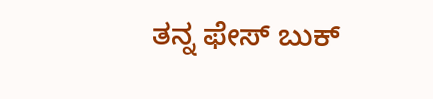ತನ್ನ ಫೇಸ್ ಬುಕ್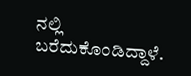ನಲ್ಲಿ ಬರೆದುಕೊಂಡಿದ್ದಾಳೆ.